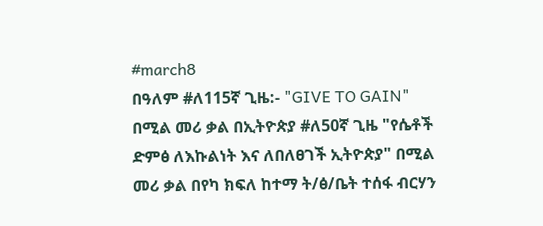#march8
በዓለም #ለ115ኛ ጊዜ:- "GIVE TO GAIN" በሚል መሪ ቃል በኢትዮጵያ #ለ50ኛ ጊዜ "የሴቶች ድምፅ ለእኩልነት እና ለበለፀገች ኢትዮጵያ" በሚል መሪ ቃል በየካ ክፍለ ከተማ ት/ፅ/ቤት ተሰፋ ብርሃን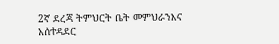2ኛ ደረጃ ትምህርት ቤት መምህራንእና አሰተዳደር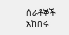ሰራቶኞች አከበሩ